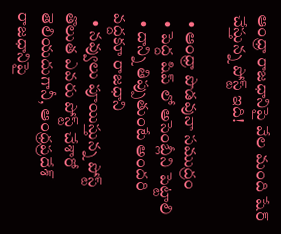ఆంధ్రా రాజధానిపై వేల మంది షేర్ చేస్తున్న పోస్ట్ ఇది!

  • ఆంధ్రా పొడవునా సముద్రం
  • పెద్ద షిప్ లో అసెంబ్లీని పెట్టాలి
  • దాన్ని తిప్పుతుంటే అందరి వద్దకూ రాజధాని
  • నవ్వులు పూయిస్తున్న పోస్ట్
తొలుత ఎవరు పోస్ట్ చేశారో తెలియదుగానీ, ఆంధ్రప్రదేశ్ రాజధానిపై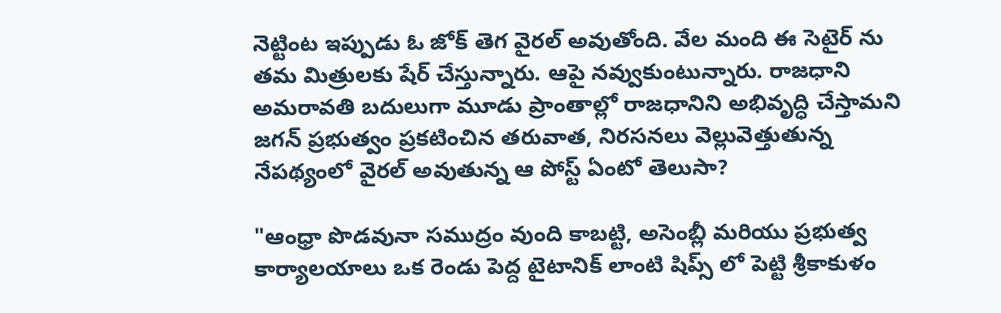నెట్టింట ఇప్పుడు ఓ జోక్ తెగ వైరల్ అవుతోంది. వేల మంది ఈ సెటైర్ ను తమ మిత్రులకు షేర్ చేస్తున్నారు. ఆపై నవ్వుకుంటున్నారు. రాజధాని అమరావతి బదులుగా మూడు ప్రాంతాల్లో రాజధానిని అభివృద్ధి చేస్తామని జగన్ ప్రభుత్వం ప్రకటించిన తరువాత, నిరసనలు వెల్లువెత్తుతున్న నేపథ్యంలో వైరల్ అవుతున్న ఆ పోస్ట్ ఏంటో తెలుసా?

"ఆంధ్రా పొడవునా సముద్రం వుంది కాబట్టి, అసెంబ్లీ మరియు ప్రభుత్వ కార్యాలయాలు ఒక రెండు పెద్ద టైటానిక్ లాంటి షిప్స్ లో పెట్టి శ్రీకాకుళం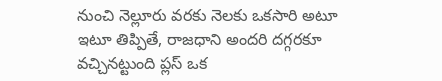నుంచి నెల్లూరు వరకు నెలకు ఒకసారి అటూ ఇటూ తిప్పితే, రాజధాని అందరి దగ్గరకూ వచ్చినట్టుంది ప్లస్ ఒక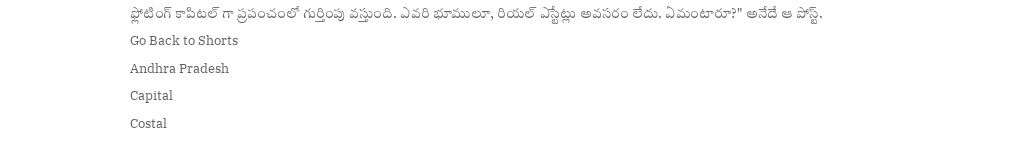ఫ్లోటింగ్ కాపిటల్ గా ప్రపంచంలో గుర్తింపు వస్తుంది. ఎవరి భూములూ, రియల్ ఎస్టేట్లు అవసరం లేదు. ఏమంటారూ?" అనేదే ఆ పోస్ట్.
Go Back to Shorts
Andhra Pradesh
Capital
Costal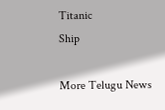Titanic
Ship

More Telugu News